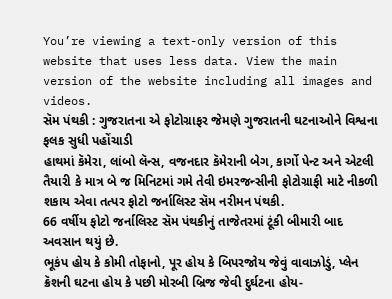You’re viewing a text-only version of this website that uses less data. View the main version of the website including all images and videos.
સૅમ પંથકી : ગુજરાતના એ ફોટોગ્રાફર જેમણે ગુજરાતની ઘટનાઓને વિશ્વના ફલક સુધી પહોંચાડી
હાથમાં કૅમેરા, લાંબો લૅન્સ, વજનદાર કૅમેરાની બેગ, કાર્ગો પેન્ટ અને એટલી તૈયારી કે માત્ર બે જ મિનિટમાં ગમે તેવી ઇમરજન્સીની ફોટોગ્રાફી માટે નીકળી શકાય એવા તત્પર ફોટો જર્નાલિસ્ટ સૅમ નરીમન પંથકી.
66 વર્ષીય ફોટો જર્નાલિસ્ટ સૅમ પંથકીનું તાજેતરમાં ટૂંકી બીમારી બાદ અવસાન થયું છે.
ભૂકંપ હોય કે કોમી તોફાનો, પૂર હોય કે બિપરજોય જેવું વાવાઝોડું, પ્લેન ક્રૅશની ઘટના હોય કે પછી મોરબી બ્રિજ જેવી દુર્ઘટના હોય-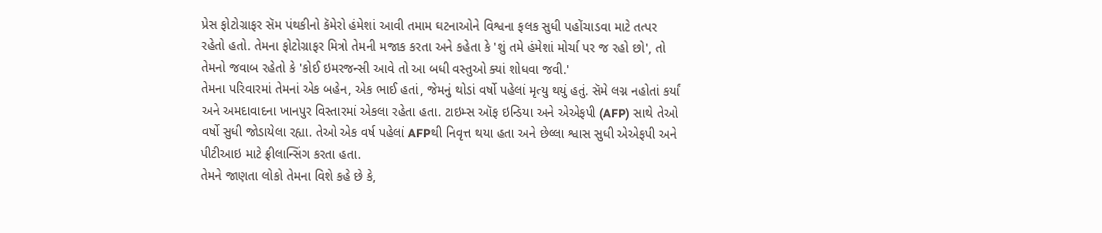પ્રેસ ફોટોગ્રાફર સૅમ પંથકીનો કૅમેરો હંમેશાં આવી તમામ ઘટનાઓને વિશ્વના ફલક સુધી પહોંચાડવા માટે તત્પર રહેતો હતો. તેમના ફોટોગ્રાફર મિત્રો તેમની મજાક કરતા અને કહેતા કે 'શું તમે હંમેશાં મોર્ચા પર જ રહો છો', તો તેમનો જવાબ રહેતો કે 'કોઈ ઇમરજન્સી આવે તો આ બધી વસ્તુઓ ક્યાં શોધવા જવી.'
તેમના પરિવારમાં તેમનાં એક બહેન, એક ભાઈ હતાં, જેમનું થોડાં વર્ષો પહેલાં મૃત્યુ થયું હતું. સૅમે લગ્ન નહોતાં કર્યાં અને અમદાવાદના ખાનપુર વિસ્તારમાં એકલા રહેતા હતા. ટાઇમ્સ ઑફ ઇન્ડિયા અને એએફપી (AFP) સાથે તેઓ વર્ષો સુધી જોડાયેલા રહ્યા. તેઓ એક વર્ષ પહેલાં AFPથી નિવૃત્ત થયા હતા અને છેલ્લા શ્વાસ સુધી એએફપી અને પીટીઆઇ માટે ફ્રીલાન્સિંગ કરતા હતા.
તેમને જાણતા લોકો તેમના વિશે કહે છે કે,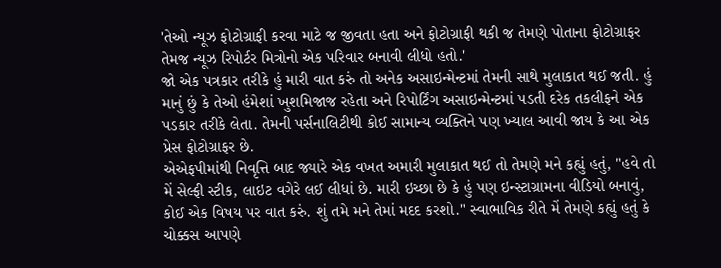'તેઓ ન્યૂઝ ફોટોગ્રાફી કરવા માટે જ જીવતા હતા અને ફોટોગ્રાફી થકી જ તેમણે પોતાના ફોટોગ્રાફર તેમજ ન્યૂઝ રિપોર્ટર મિત્રોનો એક પરિવાર બનાવી લીધો હતો.'
જો એક પત્રકાર તરીકે હું મારી વાત કરું તો અનેક અસાઇન્મેન્ટમાં તેમની સાથે મુલાકાત થઈ જતી. હું માનું છું કે તેઓ હંમેશાં ખુશમિજાજ રહેતા અને રિપોર્ટિંગ અસાઇન્મેન્ટમાં પડતી દરેક તકલીફને એક પડકાર તરીકે લેતા. તેમની પર્સનાલિટીથી કોઈ સામાન્ય વ્યક્તિને પણ ખ્યાલ આવી જાય કે આ એક પ્રેસ ફોટોગ્રાફર છે.
એએફપીમાંથી નિવૃત્તિ બાદ જ્યારે એક વખત અમારી મુલાકાત થઈ તો તેમણે મને કહ્યું હતું, "હવે તો મેં સેલ્ફી સ્ટીક, લાઇટ વગેરે લઈ લીધાં છે. મારી ઇચ્છા છે કે હું પણ ઇન્સ્ટાગ્રામના વીડિયો બનાવું, કોઈ એક વિષય પર વાત કરું. શું તમે મને તેમાં મદદ કરશો." સ્વાભાવિક રીતે મેં તેમણે કહ્યું હતું કે ચોક્કસ આપણે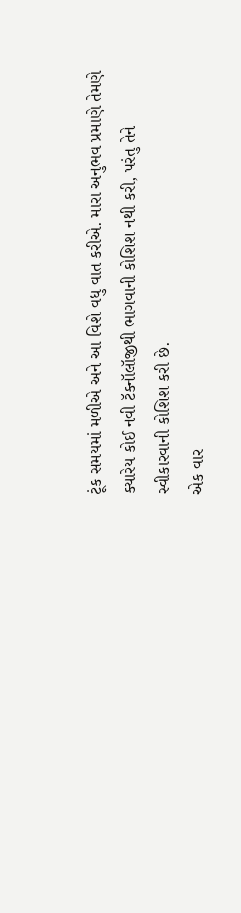ટૂંક સમયમાં મળીએ અને આ વિશે વધુ વાત કરીએ. મારા અનુભવ પ્રમાણે તેમણે ક્યારેય કોઈ નવી ટૅક્નૉલૉજીથી ભાગવાની કોશિશ નથી કરી, પરંતુ તેને સ્વીકારવાની કોશિશ કરી છે.
એક વાર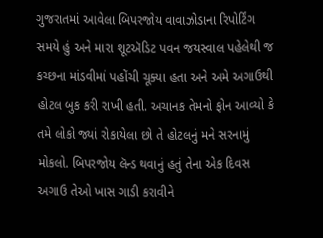ગુજરાતમાં આવેલા બિપરજોય વાવાઝોડાના રિપોર્ટિંગ સમયે હું અને મારા શૂટઍડિટ પવન જયસ્વાલ પહેલેથી જ કચ્છના માંડવીમાં પહોંચી ચૂક્યા હતા અને અમે અગાઉથી હોટલ બુક કરી રાખી હતી. અચાનક તેમનો ફોન આવ્યો કે તમે લોકો જ્યાં રોકાયેલા છો તે હોટલનું મને સરનામું મોકલો. બિપરજોય લૅન્ડ થવાનું હતું તેના એક દિવસ અગાઉ તેઓ ખાસ ગાડી કરાવીને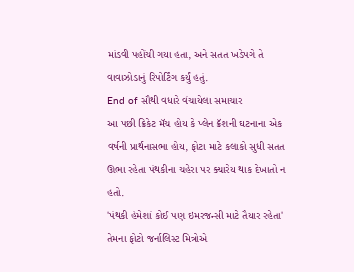માંડવી પહોંચી ગયા હતા, અને સતત ખડેપગે તે વાવાઝોડાનું રિપોર્ટિંગ કર્યું હતું.
End of સૌથી વધારે વંચાયેલા સમાચાર
આ પછી ક્રિકેટ મૅચ હોય કે પ્લેન ક્રૅશની ઘટનાના એક વર્ષની પ્રાર્થનાસભા હોય, ફોટા માટે કલાકો સુધી સતત ઊભા રહેતા પંથકીના ચહેરા પર ક્યારેય થાક દેખાતો ન હતો.
'પંથકી હંમેશાં કોઈ પણ ઇમરજન્સી માટે તૈયાર રહેતા'
તેમના ફોટો જર્નાલિસ્ટ મિત્રોએ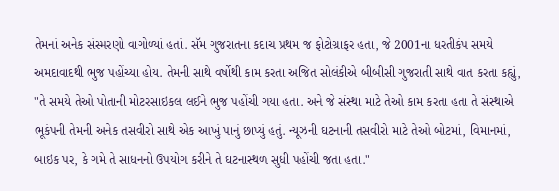તેમનાં અનેક સંસ્મરણો વાગોળ્યાં હતાં. સૅમ ગુજરાતના કદાચ પ્રથમ જ ફોટોગ્રાફર હતા, જે 2001ના ધરતીકંપ સમયે અમદાવાદથી ભુજ પહોંચ્યા હોય. તેમની સાથે વર્ષોથી કામ કરતા અજિત સોલંકીએ બીબીસી ગુજરાતી સાથે વાત કરતા કહ્યું, "તે સમયે તેઓ પોતાની મોટરસાઇકલ લઈને ભુજ પહોંચી ગયા હતા. અને જે સંસ્થા માટે તેઓ કામ કરતા હતા તે સંસ્થાએ ભૂકંપની તેમની અનેક તસવીરો સાથે એક આખું પાનું છાપ્યું હતું. ન્યૂઝની ઘટનાની તસવીરો માટે તેઓ બોટમાં, વિમાનમાં, બાઇક પર, કે ગમે તે સાધનનો ઉપયોગ કરીને તે ઘટનાસ્થળ સુધી પહોંચી જતા હતા."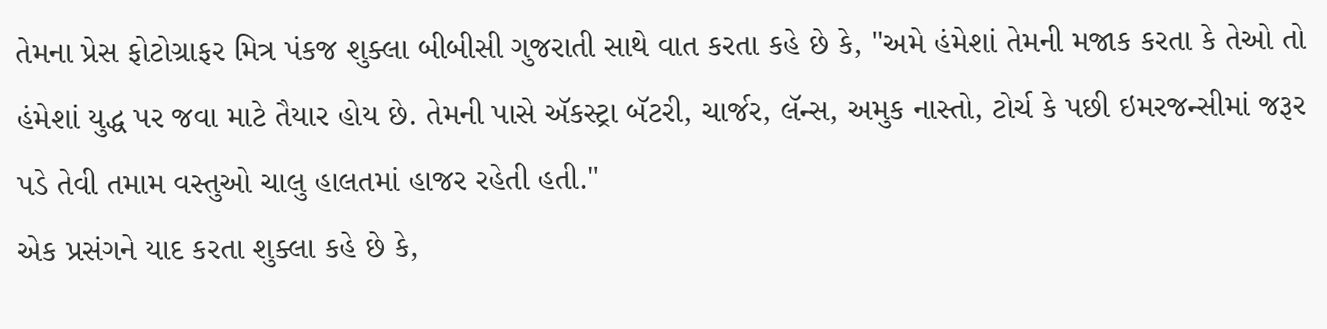તેમના પ્રેસ ફોટોગ્રાફર મિત્ર પંકજ શુક્લા બીબીસી ગુજરાતી સાથે વાત કરતા કહે છે કે, "અમે હંમેશાં તેમની મજાક કરતા કે તેઓ તો હંમેશાં યુદ્ધ પર જવા માટે તૈયાર હોય છે. તેમની પાસે ઍકસ્ટ્રા બૅટરી, ચાર્જર, લૅન્સ, અમુક નાસ્તો, ટોર્ચ કે પછી ઇમરજન્સીમાં જરૂર પડે તેવી તમામ વસ્તુઓ ચાલુ હાલતમાં હાજર રહેતી હતી."
એક પ્રસંગને યાદ કરતા શુક્લા કહે છે કે,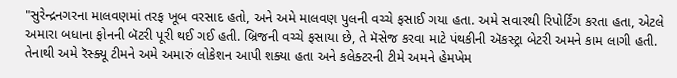"સુરેન્દ્રનગરના માલવણમાં તરફ ખૂબ વરસાદ હતો, અને અમે માલવણ પુલની વચ્ચે ફસાઈ ગયા હતા. અમે સવારથી રિપોર્ટિંગ કરતા હતા, એટલે અમારા બધાના ફોનની બૅટરી પૂરી થઈ ગઈ હતી. બ્રિજની વચ્ચે ફસાયા છે, તે મૅસેજ કરવા માટે પંથકીની ઍકસ્ટ્રા બેટરી અમને કામ લાગી હતી. તેનાથી અમે રૅસ્ક્યૂ ટીમને અમે અમારું લોકેશન આપી શક્યા હતા અને કલેક્ટરની ટીમે અમને હેમખેમ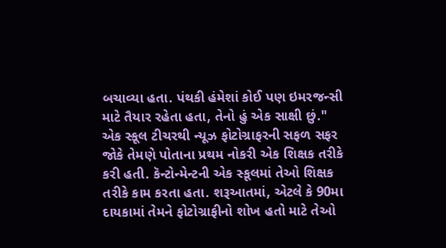બચાવ્યા હતા. પંથકી હંમેશાં કોઈ પણ ઇમરજન્સી માટે તૈયાર રહેતા હતા, તેનો હું એક સાક્ષી છું."
એક સ્કૂલ ટીચરથી ન્યૂઝ ફોટોગ્રાફરની સફળ સફર
જોકે તેમણે પોતાના પ્રથમ નોકરી એક શિક્ષક તરીકે કરી હતી. કૅન્ટોન્મેન્ટની એક સ્કૂલમાં તેઓ શિક્ષક તરીકે કામ કરતા હતા. શરૂઆતમાં, એટલે કે 90મા દાયકામાં તેમને ફોટોગ્રાફીનો શોખ હતો માટે તેઓ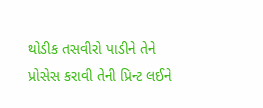થોડીક તસવીરો પાડીને તેને પ્રોસેસ કરાવી તેની પ્રિન્ટ લઈને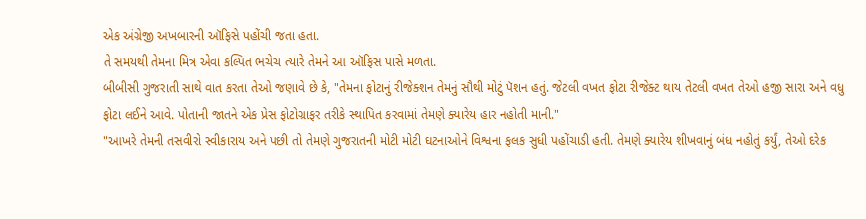એક અંગ્રેજી અખબારની ઑફિસે પહોંચી જતા હતા.
તે સમયથી તેમના મિત્ર એવા કલ્પિત ભચેચ ત્યારે તેમને આ ઑફિસ પાસે મળતા.
બીબીસી ગુજરાતી સાથે વાત કરતા તેઓ જણાવે છે કે, "તેમના ફોટાનું રીજેક્શન તેમનું સૌથી મોટું પૅશન હતું. જેટલી વખત ફોટા રીજેક્ટ થાય તેટલી વખત તેઓ હજી સારા અને વધુ ફોટા લઈને આવે. પોતાની જાતને એક પ્રેસ ફોટોગ્રાફર તરીકે સ્થાપિત કરવામાં તેમણે ક્યારેય હાર નહોતી માની."
"આખરે તેમની તસવીરો સ્વીકારાય અને પછી તો તેમણે ગુજરાતની મોટી મોટી ઘટનાઓને વિશ્વના ફલક સુધી પહોંચાડી હતી. તેમણે ક્યારેય શીખવાનું બંધ નહોતું કર્યું, તેઓ દરેક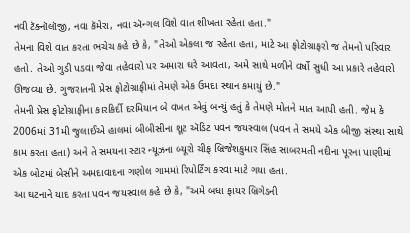નવી ટૅક્નૉલૉજી, નવા કૅમેરા, નવા ઍન્ગલ વિશે વાત શીખતા રહેતા હતા."
તેમના વિશે વાત કરતા ભચેચ કહે છે કે, "તેઓ એકલા જ રહેતા હતા, માટે આ ફોટોગ્રાફરો જ તેમનો પરિવાર હતો. તેઓ ગુડી પડવા જેવા તહેવારો પર અમારા ઘરે આવતા, અમે સાથે મળીને વર્ષો સુધી આ પ્રકારે તહેવારો ઊજવ્યા છે. ગુજરાતની પ્રેસ ફોટોગ્રાફીમાં તેમણે એક ઉમદા સ્થાન કમાયું છે."
તેમની પ્રેસ ફોટોગ્રાફીના કારકિર્દી દરમિયાન બે વખત એવું બન્યું હતું કે તેમણે મોતને માત આપી હતી. જેમ કે 2006માં 31મી જુલાઈએ હાલમાં બીબીસીના શૂટ ઍડિટ પવન જયસ્વાલ (પવન તે સમયે એક બીજી સંસ્થા સાથે કામ કરતા હતા) અને તે સમયના સ્ટાર ન્યૂઝના બ્યૂરો ચીફ બ્રિજેશકુમાર સિંહ સાબરમતી નદીના પૂરના પાણીમાં એક બોટમાં બેસીને અમદાવાદના ગણોલ ગામમાં રિપોર્ટિંગ કરવા માટે ગયા હતા.
આ ઘટનાને યાદ કરતા પવન જયસ્વાલ કહે છે કે, "અમે બધા ફાયર બ્રિગેડની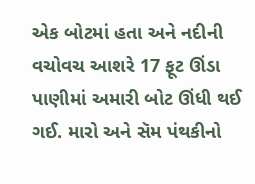એક બોટમાં હતા અને નદીની વચોવચ આશરે 17 ફૂટ ઊંડા પાણીમાં અમારી બોટ ઊંધી થઈ ગઈ. મારો અને સૅમ પંથકીનો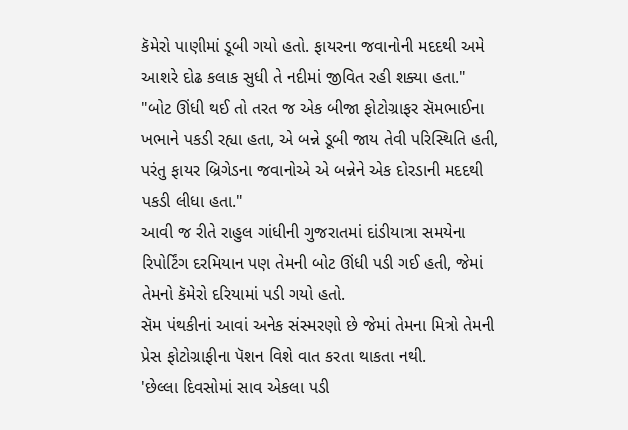કૅમેરો પાણીમાં ડૂબી ગયો હતો. ફાયરના જવાનોની મદદથી અમે આશરે દોઢ કલાક સુધી તે નદીમાં જીવિત રહી શક્યા હતા."
"બોટ ઊંધી થઈ તો તરત જ એક બીજા ફોટોગ્રાફર સૅમભાઈના ખભાને પકડી રહ્યા હતા, એ બન્ને ડૂબી જાય તેવી પરિસ્થિતિ હતી, પરંતુ ફાયર બ્રિગેડના જવાનોએ એ બન્નેને એક દોરડાની મદદથી પકડી લીધા હતા."
આવી જ રીતે રાહુલ ગાંધીની ગુજરાતમાં દાંડીયાત્રા સમયેના રિપોર્ટિંગ દરમિયાન પણ તેમની બોટ ઊંધી પડી ગઈ હતી, જેમાં તેમનો કૅમેરો દરિયામાં પડી ગયો હતો.
સૅમ પંથકીનાં આવાં અનેક સંસ્મરણો છે જેમાં તેમના મિત્રો તેમની પ્રેસ ફોટોગ્રાફીના પૅશન વિશે વાત કરતા થાકતા નથી.
'છેલ્લા દિવસોમાં સાવ એકલા પડી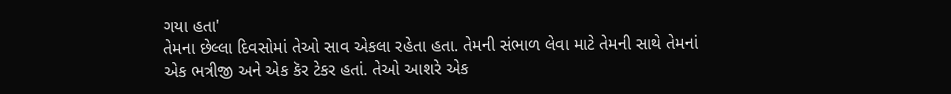ગયા હતા'
તેમના છેલ્લા દિવસોમાં તેઓ સાવ એકલા રહેતા હતા. તેમની સંભાળ લેવા માટે તેમની સાથે તેમનાં એક ભત્રીજી અને એક કૅર ટેકર હતાં. તેઓ આશરે એક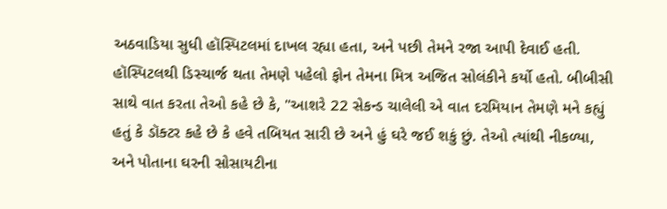અઠવાડિયા સુધી હૉસ્પિટલમાં દાખલ રહ્યા હતા, અને પછી તેમને રજા આપી દેવાઈ હતી.
હૉસ્પિટલથી ડિસ્ચાર્જ થતા તેમણે પહેલો ફોન તેમના મિત્ર અજિત સોલંકીને કર્યો હતો. બીબીસી સાથે વાત કરતા તેઓ કહે છે કે, "આશરે 22 સેકન્ડ ચાલેલી એ વાત દરમિયાન તેમણે મને કહ્યું હતું કે ડૉક્ટર કહે છે કે હવે તબિયત સારી છે અને હું ઘરે જઈ શકું છું. તેઓ ત્યાંથી નીકળ્યા, અને પોતાના ઘરની સોસાયટીના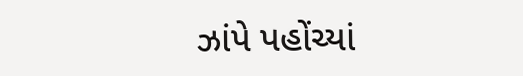ઝાંપે પહોંચ્યાં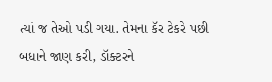ત્યાં જ તેઓ પડી ગયા. તેમના કૅર ટેકરે પછી બધાને જાણ કરી, ડૉક્ટરને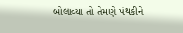બોલાવ્યા તો તેમણે પંથકીને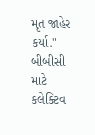મૃત જાહેર કર્યા."
બીબીસી માટે કલેક્ટિવ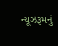ન્યૂઝરૂમનું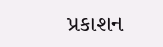પ્રકાશન